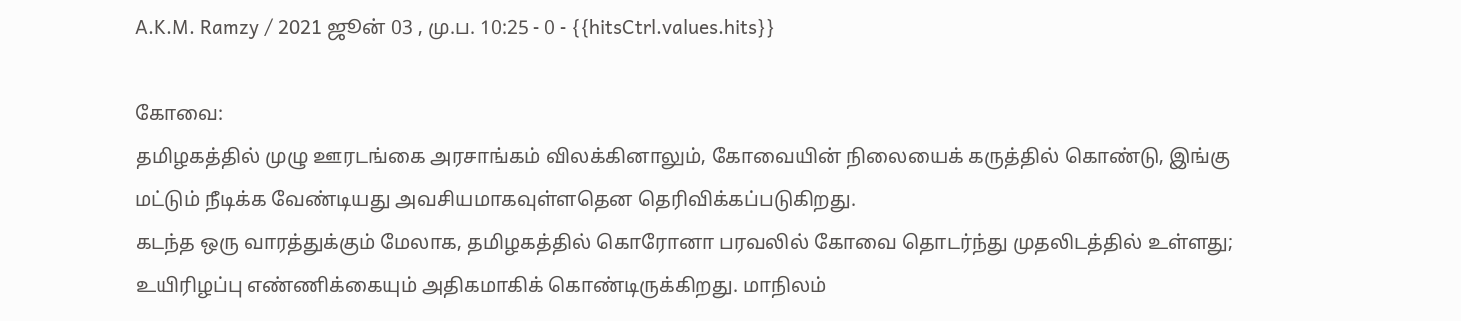A.K.M. Ramzy / 2021 ஜூன் 03 , மு.ப. 10:25 - 0 - {{hitsCtrl.values.hits}}

கோவை:
தமிழகத்தில் முழு ஊரடங்கை அரசாங்கம் விலக்கினாலும், கோவையின் நிலையைக் கருத்தில் கொண்டு, இங்கு மட்டும் நீடிக்க வேண்டியது அவசியமாகவுள்ளதென தெரிவிக்கப்படுகிறது.
கடந்த ஒரு வாரத்துக்கும் மேலாக, தமிழகத்தில் கொரோனா பரவலில் கோவை தொடர்ந்து முதலிடத்தில் உள்ளது; உயிரிழப்பு எண்ணிக்கையும் அதிகமாகிக் கொண்டிருக்கிறது. மாநிலம்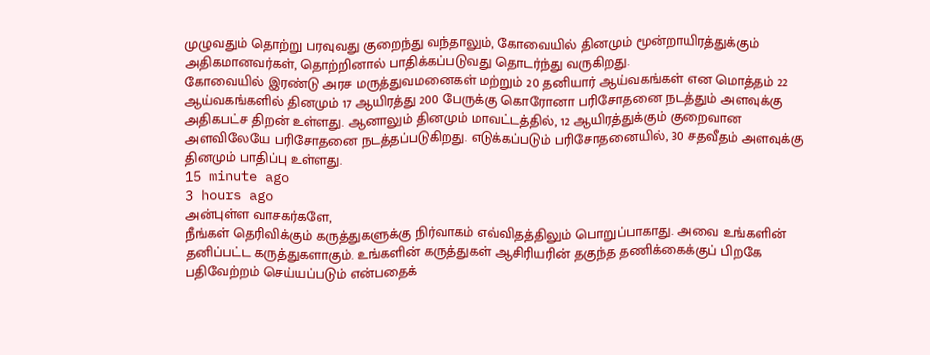முழுவதும் தொற்று பரவுவது குறைந்து வந்தாலும், கோவையில் தினமும் மூன்றாயிரத்துக்கும் அதிகமானவர்கள், தொற்றினால் பாதிக்கப்படுவது தொடர்ந்து வருகிறது.
கோவையில் இரண்டு அரச மருத்துவமனைகள் மற்றும் 20 தனியார் ஆய்வகங்கள் என மொத்தம் 22 ஆய்வகங்களில் தினமும் 17 ஆயிரத்து 200 பேருக்கு கொரோனா பரிசோதனை நடத்தும் அளவுக்கு அதிகபட்ச திறன் உள்ளது. ஆனாலும் தினமும் மாவட்டத்தில், 12 ஆயிரத்துக்கும் குறைவான அளவிலேயே பரிசோதனை நடத்தப்படுகிறது. எடுக்கப்படும் பரிசோதனையில், 30 சதவீதம் அளவுக்கு தினமும் பாதிப்பு உள்ளது.
15 minute ago
3 hours ago
அன்புள்ள வாசகர்களே,
நீங்கள் தெரிவிக்கும் கருத்துகளுக்கு நிர்வாகம் எவ்விதத்திலும் பொறுப்பாகாது. அவை உங்களின் தனிப்பட்ட கருத்துகளாகும். உங்களின் கருத்துகள் ஆசிரியரின் தகுந்த தணிக்கைக்குப் பிறகே பதிவேற்றம் செய்யப்படும் என்பதைக்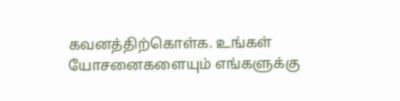கவனத்திற்கொள்க. உங்கள் யோசனைகளையும் எங்களுக்கு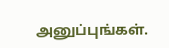அனுப்புங்கள்.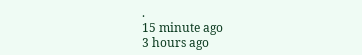.
15 minute ago
3 hours ago